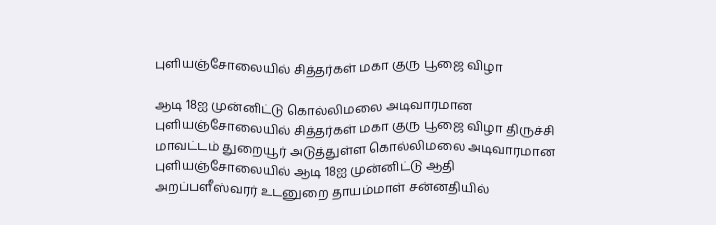புளியஞ்சோலையில் சித்தர்கள் மகா குரு பூஜை விழா

ஆடி 18ஐ முன்னிட்டு கொல்லிமலை அடிவாரமான புளியஞ்சோலையில் சித்தர்கள் மகா குரு பூஜை விழா திருச்சி மாவட்டம் துறையூர் அடுத்துள்ள கொல்லிமலை அடிவாரமான புளியஞ்சோலையில் ஆடி 18ஐ முன்னிட்டு ஆதி அறப்பளீஸ்வரர் உடனுறை தாயம்மாள் சன்னதியில்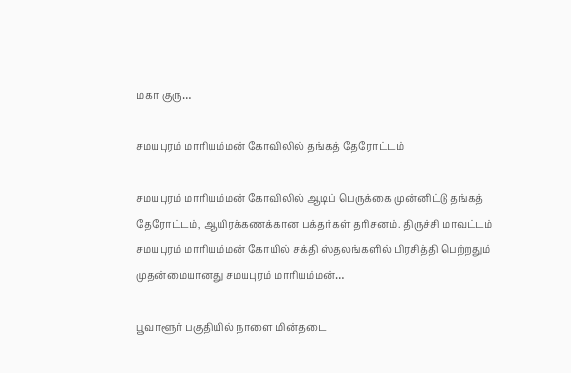மகா குரு…

சமயபுரம் மாரியம்மன் கோவிலில் தங்கத் தேரோட்டம்

சமயபுரம் மாரியம்மன் கோவிலில் ஆடிப் பெருக்கை முன்னிட்டு தங்கத் தேரோட்டம், ஆயிரக்கணக்கான பக்தர்கள் தரிசனம். திருச்சி மாவட்டம் சமயபுரம் மாரியம்மன் கோயில் சக்தி ஸ்தலங்களில் பிரசித்தி பெற்றதும் முதன்மையானது சமயபுரம் மாரியம்மன்…

பூவாளூர் பகுதியில் நாளை மின்தடை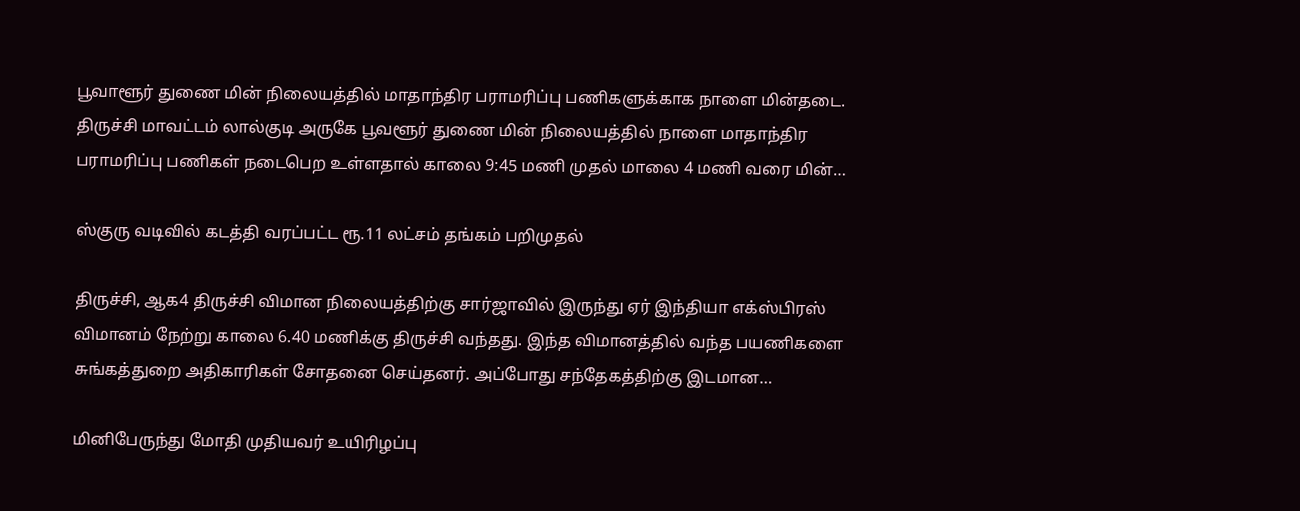பூவாளூர் துணை மின் நிலையத்தில் மாதாந்திர பராமரிப்பு பணிகளுக்காக நாளை மின்தடை. திருச்சி மாவட்டம் லால்குடி அருகே பூவளூர் துணை மின் நிலையத்தில் நாளை மாதாந்திர பராமரிப்பு பணிகள் நடைபெற உள்ளதால் காலை 9:45 மணி முதல் மாலை 4 மணி வரை மின்…

ஸ்குரு வடிவில் கடத்தி வரப்பட்ட ரூ.11 லட்சம் தங்கம் பறிமுதல்

திருச்சி, ஆக4 திருச்சி விமான நிலையத்திற்கு சார்ஜாவில் இருந்து ஏர் இந்தியா எக்ஸ்பிரஸ் விமானம் நேற்று காலை 6.40 மணிக்கு திருச்சி வந்தது. இந்த விமானத்தில் வந்த பயணிகளை சுங்கத்துறை அதிகாரிகள் சோதனை செய்தனர். அப்போது சந்தேகத்திற்கு இடமான…

மினிபேருந்து மோதி முதியவர் உயிரிழப்பு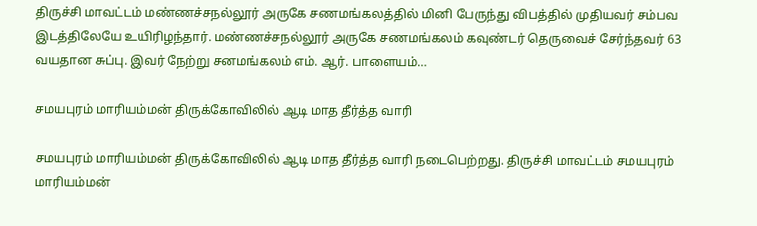திருச்சி மாவட்டம் மண்ணச்சநல்லூர் அருகே சணமங்கலத்தில் மினி பேருந்து விபத்தில் முதியவர் சம்பவ இடத்திலேயே உயிரிழந்தார். மண்ணச்சநல்லூர் அருகே சணமங்கலம் கவுண்டர் தெருவைச் சேர்ந்தவர் 63 வயதான சுப்பு. இவர் நேற்று சனமங்கலம் எம். ஆர். பாளையம்…

சமயபுரம் மாரியம்மன் திருக்கோவிலில் ஆடி மாத தீர்த்த வாரி

சமயபுரம் மாரியம்மன் திருக்கோவிலில் ஆடி மாத தீர்த்த வாரி நடைபெற்றது. திருச்சி மாவட்டம் சமயபுரம் மாரியம்மன்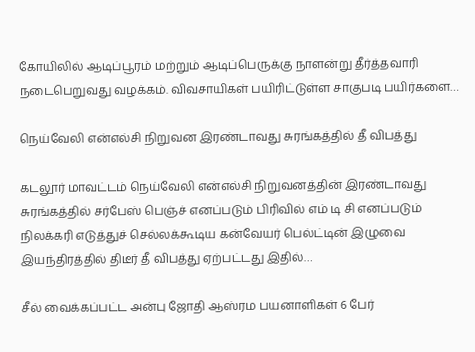கோயிலில் ஆடிப்பூரம் மற்றும் ஆடிப்பெருக்கு நாளன்று தீர்த்தவாரி நடைபெறுவது வழக்கம். விவசாயிகள் பயிரிட்டுள்ள சாகுபடி பயிர்களை…

நெய்வேலி என்எல்சி நிறுவன இரண்டாவது சுரங்கத்தில் தீ விபத்து

கடலூர் மாவட்டம் நெய்வேலி என்எல்சி நிறுவனத்தின் இரண்டாவது சுரங்கத்தில் சர்பேஸ் பெஞ்ச் எனப்படும் பிரிவில் எம் டி சி எனப்படும் நிலக்கரி எடுத்துச் செல்லக்கூடிய கன்வேயர் பெல்ட்டின் இழுவை இயந்திரத்தில் திடீர் தீ விபத்து ஏற்பட்டது இதில்…

சீல் வைக்கப்பட்ட அன்பு ஜோதி ஆஸ்ரம பயனாளிகள் 6 பேர்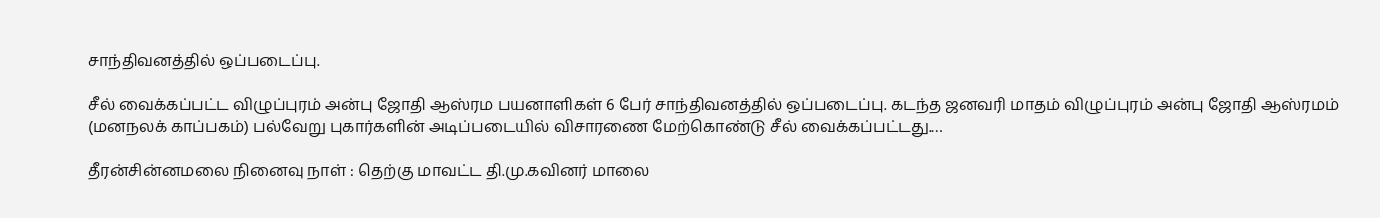சாந்திவனத்தில் ஒப்படைப்பு.

சீல் வைக்கப்பட்ட விழுப்புரம் அன்பு ஜோதி ஆஸ்ரம பயனாளிகள் 6 பேர் சாந்திவனத்தில் ஒப்படைப்பு. கடந்த ஜனவரி மாதம் விழுப்புரம் அன்பு ஜோதி ஆஸ்ரமம் (மனநலக் காப்பகம்) பல்வேறு புகார்களின் அடிப்படையில் விசாரணை மேற்கொண்டு சீல் வைக்கப்பட்டது.…

தீரன்சின்னமலை நினைவு நாள் : தெற்கு மாவட்ட தி.மு.கவினர் மாலை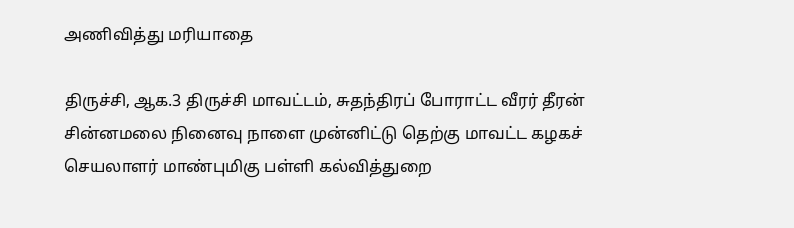அணிவித்து மரியாதை

திருச்சி, ஆக.3 திருச்சி மாவட்டம், சுதந்திரப் போராட்ட வீரர் தீரன் சின்னமலை நினைவு நாளை முன்னிட்டு தெற்கு மாவட்ட கழகச் செயலாளர் மாண்புமிகு பள்ளி கல்வித்துறை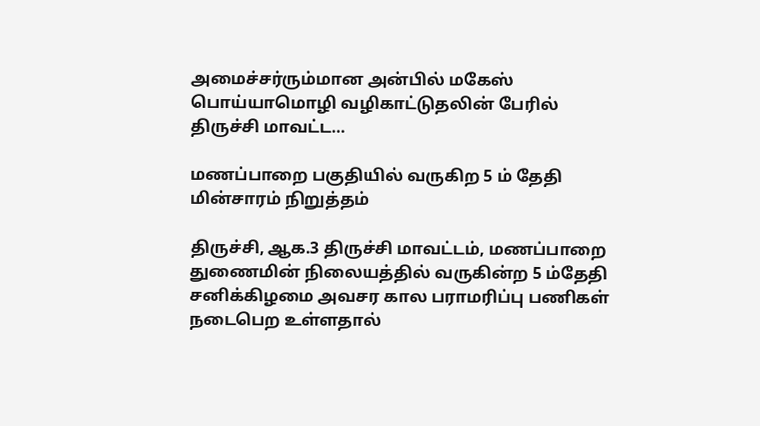அமைச்சர்ரும்மான அன்பில் மகேஸ் பொய்யாமொழி வழிகாட்டுதலின் பேரில் திருச்சி மாவட்ட…

மணப்பாறை பகுதியில் வருகிற 5 ம் தேதி மின்சாரம் நிறுத்தம்

திருச்சி, ஆக.3 திருச்சி மாவட்டம், மணப்பாறை துணைமின் நிலையத்தில் வருகின்ற 5 ம்தேதி சனிக்கிழமை அவசர கால பராமரிப்பு பணிகள் நடைபெற உள்ளதால்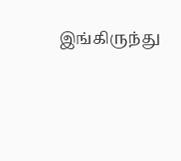இங்கிருந்து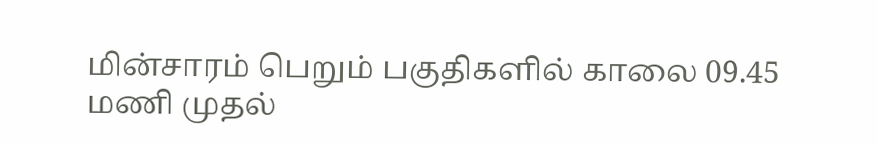மின்சாரம் பெறும் பகுதிகளில் காலை 09.45 மணி முதல்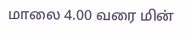மாலை 4.00 வரை மின்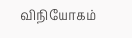விநியோகம்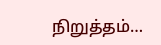நிறுத்தம்…